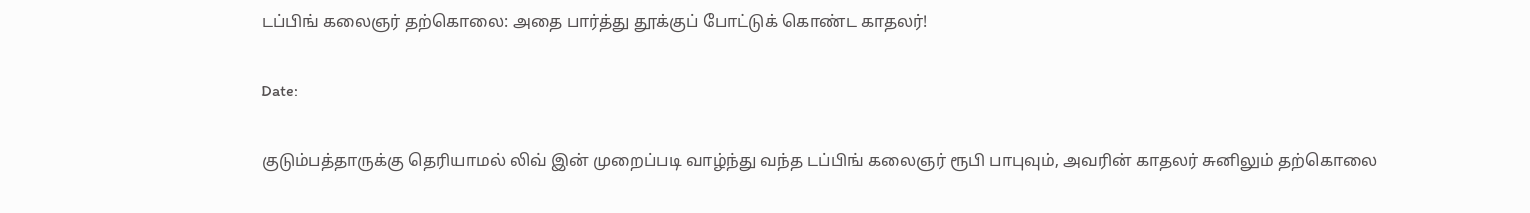டப்பிங் கலைஞர் தற்கொலை: அதை பார்த்து தூக்குப் போட்டுக் கொண்ட காதலர்!

Date:

குடும்பத்தாருக்கு தெரியாமல் லிவ் இன் முறைப்படி வாழ்ந்து வந்த டப்பிங் கலைஞர் ரூபி பாபுவும், அவரின் காதலர் சுனிலும் தற்கொலை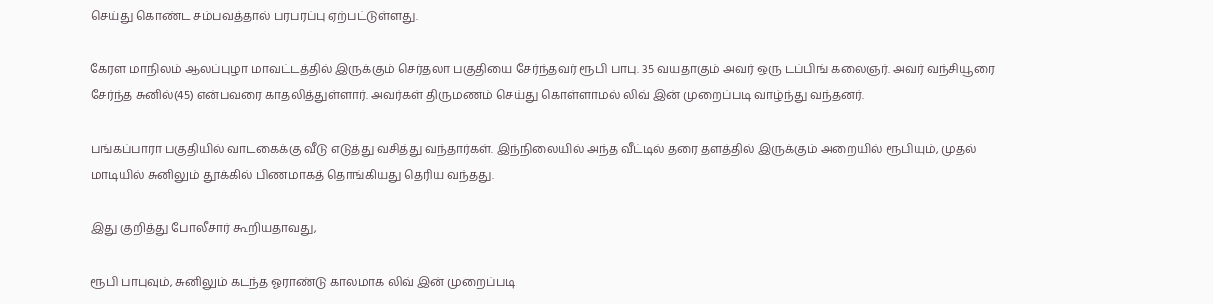செய்து கொண்ட சம்பவத்தால் பரபரப்பு ஏற்பட்டுள்ளது.

கேரள மாநிலம் ஆலப்புழா மாவட்டத்தில் இருக்கும் செர்தலா பகுதியை சேர்ந்தவர் ரூபி பாபு. 35 வயதாகும் அவர் ஒரு டப்பிங் கலைஞர். அவர் வந்சியூரை சேர்ந்த சுனில்(45) என்பவரை காதலித்துள்ளார். அவர்கள் திருமணம் செய்து கொள்ளாமல் லிவ் இன் முறைப்படி வாழ்ந்து வந்தனர்.

பங்கப்பாரா பகுதியில் வாடகைக்கு வீடு எடுத்து வசித்து வந்தார்கள். இந்நிலையில் அந்த வீட்டில் தரை தளத்தில் இருக்கும் அறையில் ரூபியும், முதல் மாடியில் சுனிலும் தூக்கில் பிணமாகத் தொங்கியது தெரிய வந்தது.

இது குறித்து போலீசார் கூறியதாவது,

ரூபி பாபுவும், சுனிலும் கடந்த ஓராண்டு காலமாக லிவ் இன் முறைப்படி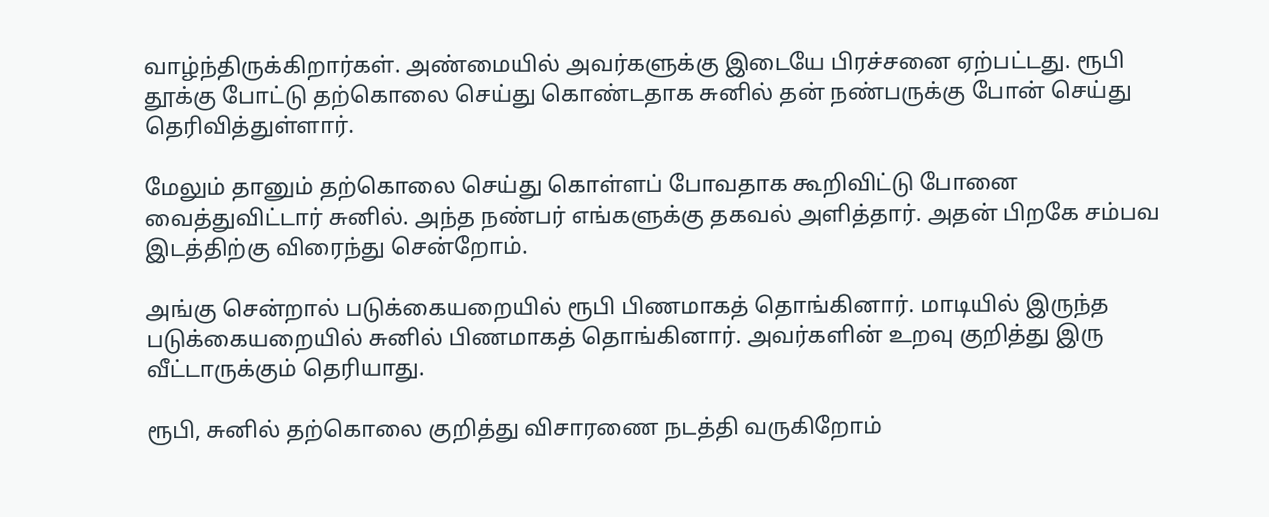வாழ்ந்திருக்கிறார்கள். அண்மையில் அவர்களுக்கு இடையே பிரச்சனை ஏற்பட்டது. ரூபி தூக்கு போட்டு தற்கொலை செய்து கொண்டதாக சுனில் தன் நண்பருக்கு போன் செய்து தெரிவித்துள்ளார்.

மேலும் தானும் தற்கொலை செய்து கொள்ளப் போவதாக கூறிவிட்டு போனை வைத்துவிட்டார் சுனில். அந்த நண்பர் எங்களுக்கு தகவல் அளித்தார். அதன் பிறகே சம்பவ இடத்திற்கு விரைந்து சென்றோம்.

அங்கு சென்றால் படுக்கையறையில் ரூபி பிணமாகத் தொங்கினார். மாடியில் இருந்த படுக்கையறையில் சுனில் பிணமாகத் தொங்கினார். அவர்களின் உறவு குறித்து இரு வீட்டாருக்கும் தெரியாது.

ரூபி, சுனில் தற்கொலை குறித்து விசாரணை நடத்தி வருகிறோம்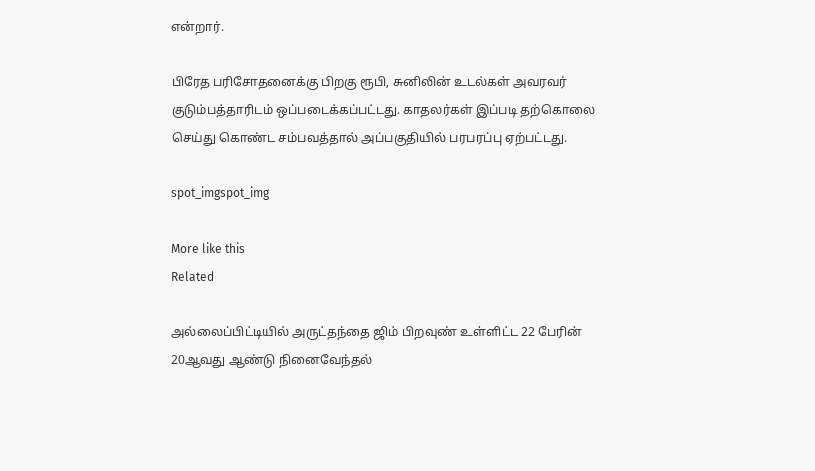என்றார்.

பிரேத பரிசோதனைக்கு பிறகு ரூபி, சுனிலின் உடல்கள் அவரவர் குடும்பத்தாரிடம் ஒப்படைக்கப்பட்டது. காதலர்கள் இப்படி தற்கொலை செய்து கொண்ட சம்பவத்தால் அப்பகுதியில் பரபரப்பு ஏற்பட்டது.

spot_imgspot_img

More like this
Related

அல்லைப்பிட்டியில் அருட்தந்தை ஜிம் பிறவுண் உள்ளிட்ட 22 பேரின் 20ஆவது ஆண்டு நினைவேந்தல்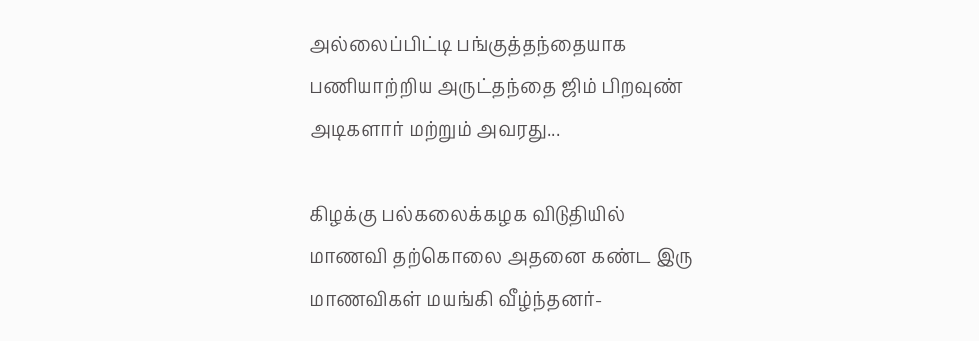அல்லைப்பிட்டி பங்குத்தந்தையாக பணியாற்றிய அருட்தந்தை ஜிம் பிறவுண் அடிகளார் மற்றும் அவரது...

கிழக்கு பல்கலைக்கழக விடுதியில் மாணவி தற்கொலை அதனை கண்ட இரு மாணவிகள் மயங்கி வீழ்ந்தனர்-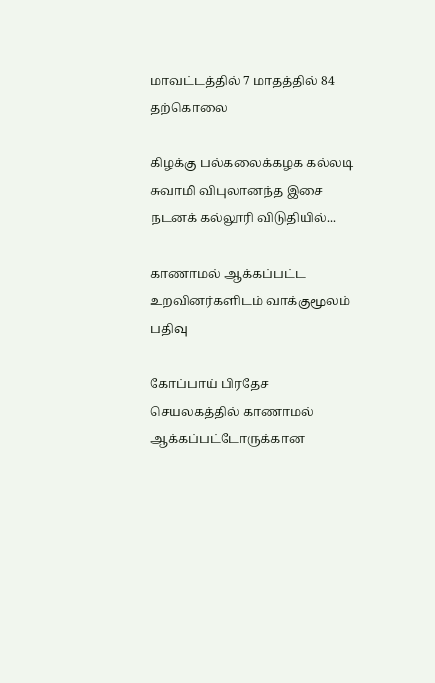மாவட்டத்தில் 7 மாதத்தில் 84 தற்கொலை

கிழக்கு பல்கலைக்கழக கல்லடி சுவாமி விபுலானந்த இசை நடனக் கல்லூரி விடுதியில்...

காணாமல் ஆக்கப்பட்ட உறவினர்களிடம் வாக்குமூலம் பதிவு

கோப்பாய் பிரதேச செயலகத்தில் காணாமல் ஆக்கப்பட்டோருக்கான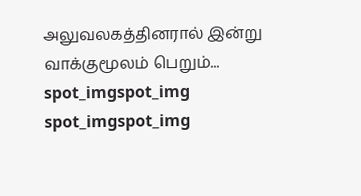அலுவலகத்தினரால் இன்று வாக்குமூலம் பெறும்...
spot_imgspot_img
spot_imgspot_img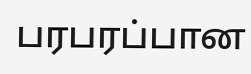பரபரப்பான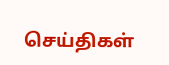செய்திகள்